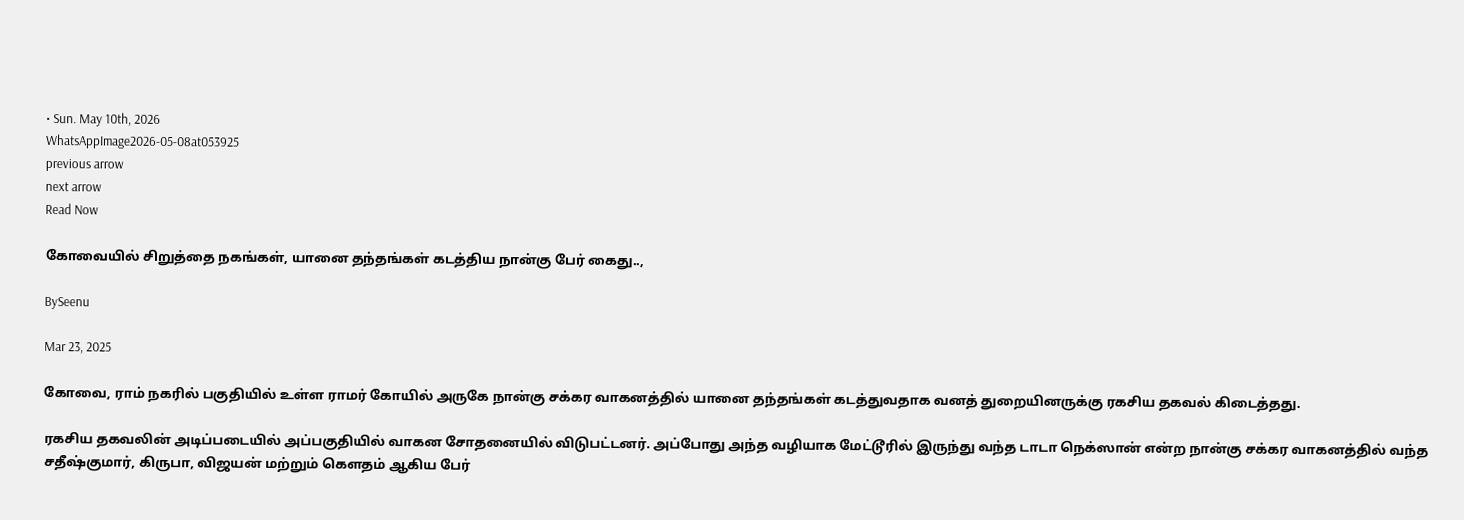• Sun. May 10th, 2026
WhatsAppImage2026-05-08at053925
previous arrow
next arrow
Read Now

கோவையில் சிறுத்தை நகங்கள், யானை தந்தங்கள் கடத்திய நான்கு பேர் கைது..,

BySeenu

Mar 23, 2025

கோவை, ராம் நகரில் பகுதியில் உள்ள ராமர் கோயில் அருகே நான்கு சக்கர வாகனத்தில் யானை தந்தங்கள் கடத்துவதாக வனத் துறையினருக்கு ரகசிய தகவல் கிடைத்தது.

ரகசிய தகவலின் அடிப்படையில் அப்பகுதியில் வாகன சோதனையில் விடுபட்டனர். அப்போது அந்த வழியாக மேட்டூரில் இருந்து வந்த டாடா நெக்ஸான் என்ற நான்கு சக்கர வாகனத்தில் வந்த சதீஷ்குமார், கிருபா, விஜயன் மற்றும் கௌதம் ஆகிய பேர்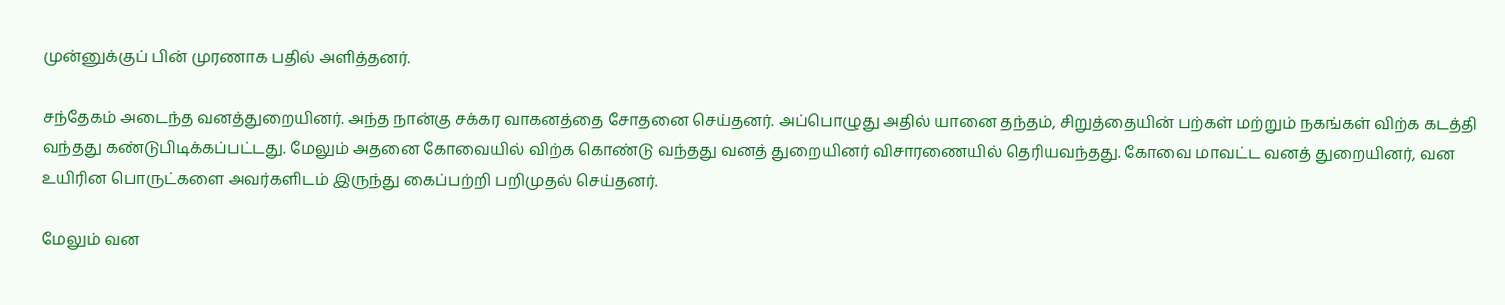முன்னுக்குப் பின் முரணாக பதில் அளித்தனர்.

சந்தேகம் அடைந்த வனத்துறையினர். அந்த நான்கு சக்கர வாகனத்தை சோதனை செய்தனர். அப்பொழுது அதில் யானை தந்தம், சிறுத்தையின் பற்கள் மற்றும் நகங்கள் விற்க கடத்தி வந்தது கண்டுபிடிக்கப்பட்டது. மேலும் அதனை கோவையில் விற்க கொண்டு வந்தது வனத் துறையினர் விசாரணையில் தெரியவந்தது. கோவை மாவட்ட வனத் துறையினர், வன உயிரின பொருட்களை அவர்களிடம் இருந்து கைப்பற்றி பறிமுதல் செய்தனர்.

மேலும் வன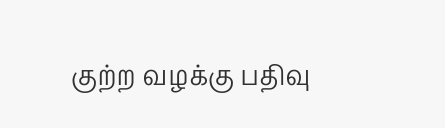குற்ற வழக்கு பதிவு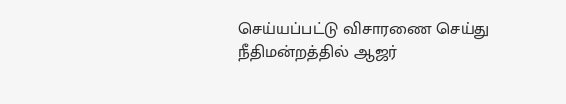செய்யப்பட்டு விசாரணை செய்து நீதிமன்றத்தில் ஆஜர்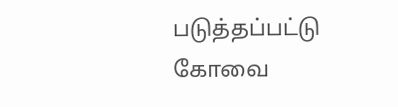படுத்தப்பட்டு கோவை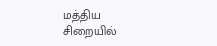மத்திய சிறையில்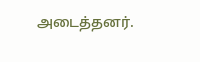அடைத்தனர்.